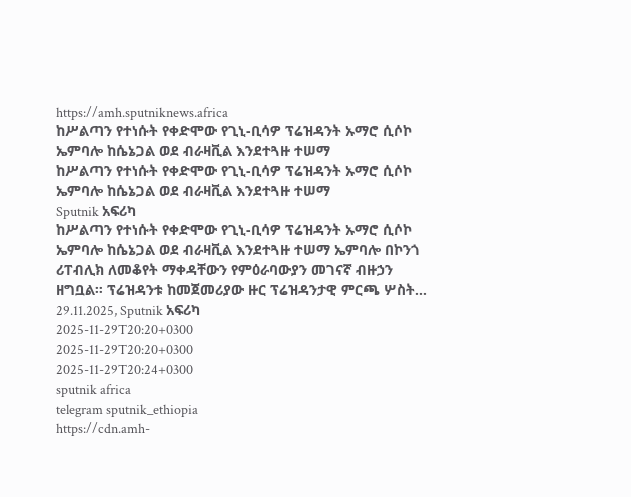https://amh.sputniknews.africa
ከሥልጣን የተነሱት የቀድሞው የጊኒ-ቢሳዎ ፕሬዝዳንት ኡማሮ ሲሶኮ ኤምባሎ ከሴኔጋል ወደ ብራዛቪል እንደተጓዙ ተሠማ
ከሥልጣን የተነሱት የቀድሞው የጊኒ-ቢሳዎ ፕሬዝዳንት ኡማሮ ሲሶኮ ኤምባሎ ከሴኔጋል ወደ ብራዛቪል እንደተጓዙ ተሠማ
Sputnik አፍሪካ
ከሥልጣን የተነሱት የቀድሞው የጊኒ-ቢሳዎ ፕሬዝዳንት ኡማሮ ሲሶኮ ኤምባሎ ከሴኔጋል ወደ ብራዛቪል እንደተጓዙ ተሠማ ኤምባሎ በኮንጎ ሪፐብሊክ ለመቆየት ማቀዳቸውን የምዕራባውያን መገናኛ ብዙኃን ዘግቧል። ፕሬዝዳንቱ ከመጀመሪያው ዙር ፕሬዝዳንታዊ ምርጫ ሦስት... 29.11.2025, Sputnik አፍሪካ
2025-11-29T20:20+0300
2025-11-29T20:20+0300
2025-11-29T20:24+0300
sputnik africa
telegram sputnik_ethiopia
https://cdn.amh-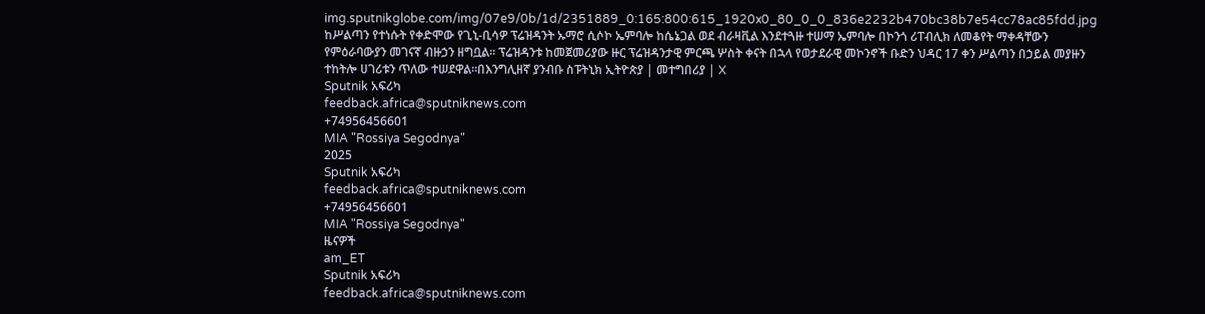img.sputnikglobe.com/img/07e9/0b/1d/2351889_0:165:800:615_1920x0_80_0_0_836e2232b470bc38b7e54cc78ac85fdd.jpg
ከሥልጣን የተነሱት የቀድሞው የጊኒ-ቢሳዎ ፕሬዝዳንት ኡማሮ ሲሶኮ ኤምባሎ ከሴኔጋል ወደ ብራዛቪል እንደተጓዙ ተሠማ ኤምባሎ በኮንጎ ሪፐብሊክ ለመቆየት ማቀዳቸውን የምዕራባውያን መገናኛ ብዙኃን ዘግቧል። ፕሬዝዳንቱ ከመጀመሪያው ዙር ፕሬዝዳንታዊ ምርጫ ሦስት ቀናት በኋላ የወታደራዊ መኮንኖች ቡድን ህዳር 17 ቀን ሥልጣን በኃይል መያዙን ተከትሎ ሀገሪቱን ጥለው ተሠደዋል።በእንግሊዘኛ ያንብቡ ስፑትኒክ ኢትዮጵያ | መተግበሪያ | X
Sputnik አፍሪካ
feedback.africa@sputniknews.com
+74956456601
MIA "Rossiya Segodnya"
2025
Sputnik አፍሪካ
feedback.africa@sputniknews.com
+74956456601
MIA "Rossiya Segodnya"
ዜናዎች
am_ET
Sputnik አፍሪካ
feedback.africa@sputniknews.com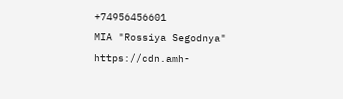+74956456601
MIA "Rossiya Segodnya"
https://cdn.amh-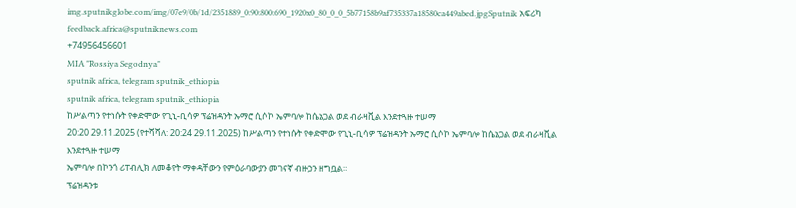img.sputnikglobe.com/img/07e9/0b/1d/2351889_0:90:800:690_1920x0_80_0_0_5b77158b9af735337a18580ca449abed.jpgSputnik አፍሪካ
feedback.africa@sputniknews.com
+74956456601
MIA "Rossiya Segodnya"
sputnik africa, telegram sputnik_ethiopia
sputnik africa, telegram sputnik_ethiopia
ከሥልጣን የተነሱት የቀድሞው የጊኒ-ቢሳዎ ፕሬዝዳንት ኡማሮ ሲሶኮ ኤምባሎ ከሴኔጋል ወደ ብራዛቪል እንደተጓዙ ተሠማ
20:20 29.11.2025 (የተሻሻለ: 20:24 29.11.2025) ከሥልጣን የተነሱት የቀድሞው የጊኒ-ቢሳዎ ፕሬዝዳንት ኡማሮ ሲሶኮ ኤምባሎ ከሴኔጋል ወደ ብራዛቪል እንደተጓዙ ተሠማ
ኤምባሎ በኮንጎ ሪፐብሊክ ለመቆየት ማቀዳቸውን የምዕራባውያን መገናኛ ብዙኃን ዘግቧል።
ፕሬዝዳንቱ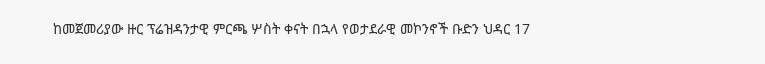ከመጀመሪያው ዙር ፕሬዝዳንታዊ ምርጫ ሦስት ቀናት በኋላ የወታደራዊ መኮንኖች ቡድን ህዳር 17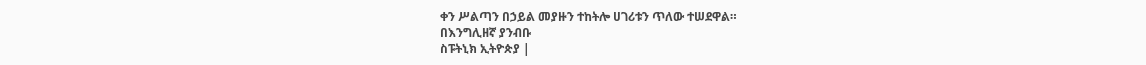ቀን ሥልጣን በኃይል መያዙን ተከትሎ ሀገሪቱን ጥለው ተሠደዋል።
በእንግሊዘኛ ያንብቡ
ስፑትኒክ ኢትዮጵያ |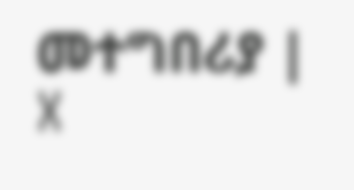መተግበሪያ | X